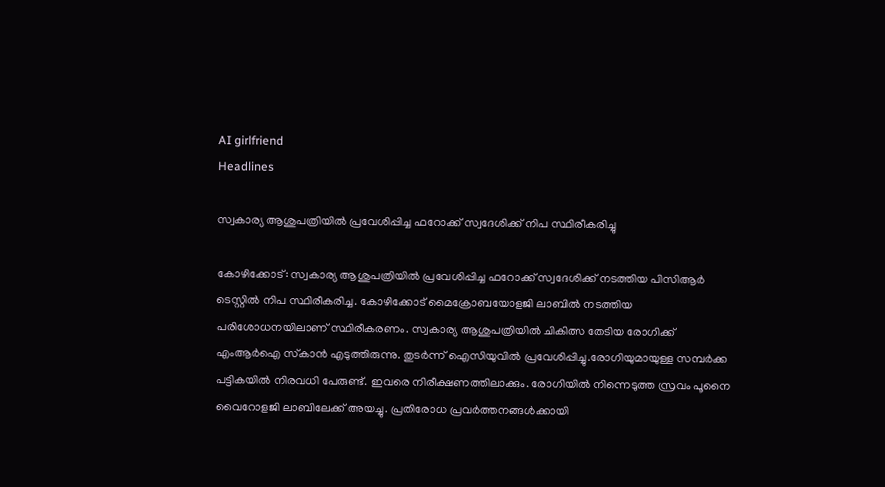AI girlfriend
Headlines

സ്വകാര്യ ആശുപത്രിയിൽ പ്രവേശിപ്പിച്ച ഫറോക്ക് സ്വദേശിക്ക് നിപ സ്ഥിരീകരിച്ചു

കോഴിക്കോട്: സ്വകാര്യ ആശുപത്രിയിൽ പ്രവേശിപ്പിച്ച ഫറോക്ക് സ്വദേശിക്ക് നടത്തിയ പിസിആര്‍ ടെസ്റ്റില്‍ നിപ സ്ഥിരീകരിച്ച. കോഴിക്കോട് മൈക്രോബയോളജി ലാബില്‍ നടത്തിയ പരിശോധനയിലാണ് സ്ഥിരീകരണം. സ്വകാര്യ ആശുപത്രിയില്‍ ചികിത്സ തേടിയ രോഗിക്ക് എംആര്‍ഐ സ്‌കാന്‍ എടുത്തിരുന്നു. തുടര്‍ന്ന് ഐസിയുവില്‍ പ്രവേശിപ്പിച്ചു.രോഗിയുമായുള്ള സമ്പര്‍ക്ക പട്ടികയില്‍ നിരവധി പേരുണ്ട്. ഇവരെ നിരീക്ഷണത്തിലാക്കും. രോഗിയില്‍ നിന്നെടുത്ത സ്രവം പൂനൈ വൈറോളജി ലാബിലേക്ക് അയച്ചു. പ്രതിരോധ പ്രവര്‍ത്തനങ്ങള്‍ക്കായി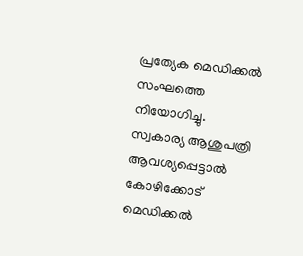പ്രത്യേക മെഡിക്കല്‍ സംഘത്തെ നിയോഗിച്ചു. സ്വകാര്യ ആശുപത്രി ആവശ്യപ്പെട്ടാല്‍ കോഴിക്കോട് മെഡിക്കല്‍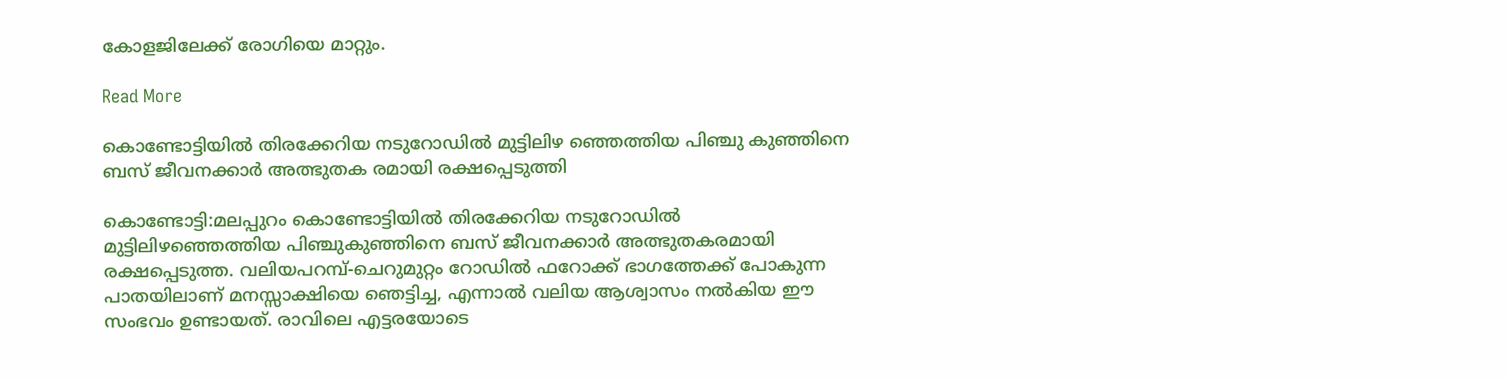കോളജിലേക്ക് രോഗിയെ മാറ്റും.

Read More

കൊണ്ടോട്ടിയിൽ തിരക്കേറിയ നടുറോഡിൽ മുട്ടിലിഴ ഞ്ഞെത്തിയ പിഞ്ചു കുഞ്ഞിനെ ബസ് ജീവനക്കാർ അത്ഭുതക രമായി രക്ഷപ്പെടുത്തി

കൊണ്ടോട്ടി:മലപ്പുറം കൊണ്ടോട്ടിയിൽ തിരക്കേറിയ നടുറോഡിൽ മുട്ടിലിഴഞ്ഞെത്തിയ പിഞ്ചുകുഞ്ഞിനെ ബസ് ജീവനക്കാർ അത്ഭുതകരമായി രക്ഷപ്പെടുത്ത. വലിയപറമ്പ്-ചെറുമുറ്റം റോഡിൽ ഫറോക്ക് ഭാഗത്തേക്ക് പോകുന്ന പാതയിലാണ് മനസ്സാക്ഷിയെ ഞെട്ടിച്ച, എന്നാൽ വലിയ ആശ്വാസം നൽകിയ ഈ സംഭവം ഉണ്ടായത്. രാവിലെ എട്ടരയോടെ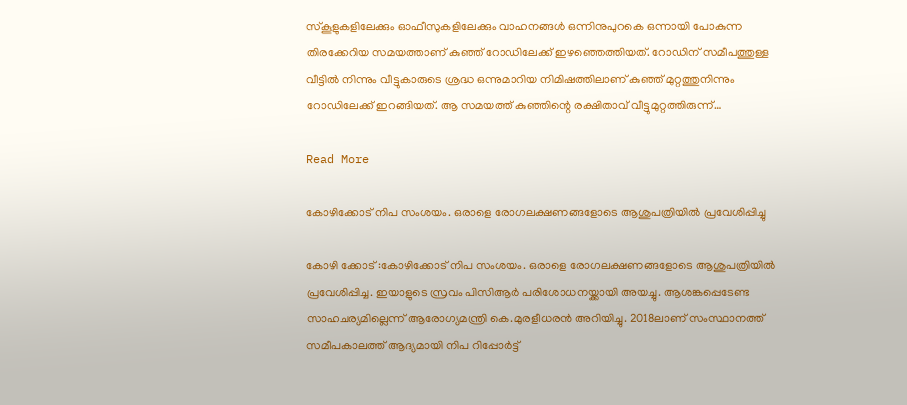സ്കൂളുകളിലേക്കും ഓഫീസുകളിലേക്കും വാഹനങ്ങൾ ഒന്നിനുപുറകെ ഒന്നായി പോകുന്ന തിരക്കേറിയ സമയത്താണ് കുഞ്ഞ് റോഡിലേക്ക് ഇഴഞ്ഞെത്തിയത്. റോഡിന് സമീപത്തുള്ള വീട്ടിൽ നിന്നും വീട്ടുകാരുടെ ശ്രദ്ധ ഒന്നുമാറിയ നിമിഷത്തിലാണ് കുഞ്ഞ് മുറ്റത്തുനിന്നും റോഡിലേക്ക് ഇറങ്ങിയത്. ആ സമയത്ത് കുഞ്ഞിന്റെ രക്ഷിതാവ് വീട്ടുമുറ്റത്തിരുന്ന്…

Read More

കോഴിക്കോട് നിപ സംശയം. ഒരാളെ രോഗലക്ഷണങ്ങളോടെ ആശുപത്രിയിൽ പ്രവേശിപ്പിച്ചു

കോഴി ക്കോട് :കോഴിക്കോട് നിപ സംശയം. ഒരാളെ രോഗലക്ഷണങ്ങളോടെ ആശുപത്രിയിൽ പ്രവേശിപ്പിച്ച. ഇയാളുടെ സ്രവം പിസിആർ പരിശോധനയ്ക്കായി അയച്ചു. ആശങ്കപ്പെടേണ്ട സാഹചര്യമില്ലെന്ന് ആരോഗ്യമന്ത്രി കെ.മുരളീധരൻ അറിയിച്ചു. 2018ലാണ് സംസ്ഥാനത്ത് സമീപകാലത്ത് ആദ്യമായി നിപ റിപ്പോര്‍ട്ട്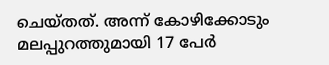ചെയ്തത്. അന്ന് കോഴിക്കോടും മലപ്പുറത്തുമായി 17 പേര്‍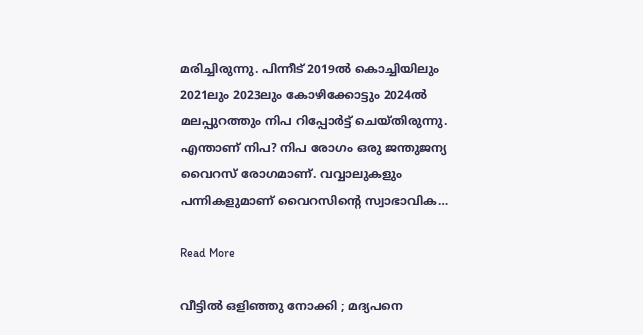മരിച്ചിരുന്നു. പിന്നീട് 2019ല്‍ കൊച്ചിയിലും 2021ലും 2023ലും കോഴിക്കോട്ടും 2024ല്‍ മലപ്പുറത്തും നിപ റിപ്പോര്‍ട്ട് ചെയ്തിരുന്നു. എന്താണ് നിപ? നിപ രോഗം ഒരു ജന്തുജന്യ വൈറസ് രോഗമാണ്. വവ്വാലുകളും പന്നികളുമാണ് വൈറസിന്റെ സ്വാഭാവിക…

Read More

വീട്ടിൽ ഒളിഞ്ഞു നോക്കി ; മദ്യപനെ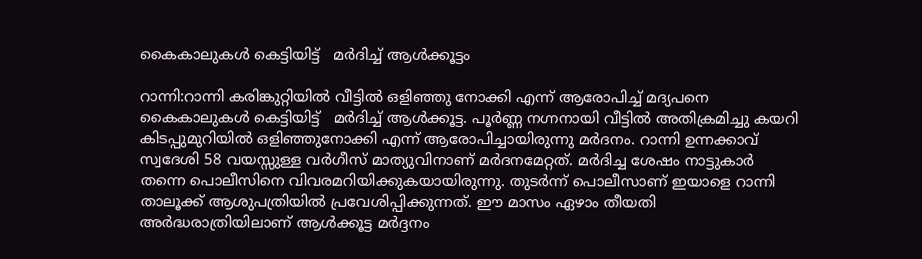കൈകാലുകൾ കെട്ടിയിട്ട്   മർദിച്ച് ആൾക്കൂട്ടം

റാന്നി:റാന്നി കരിങ്കുറ്റിയിൽ വീട്ടിൽ ഒളിഞ്ഞു നോക്കി എന്ന് ആരോപിച്ച് മദ്യപനെ കൈകാലുകൾ കെട്ടിയിട്ട്   മർദിച്ച് ആൾക്കൂട്ട. പൂർണ്ണ നഗ്നനായി വീട്ടിൽ അതിക്രമിച്ചു കയറി കിടപ്പുമുറിയിൽ ഒളിഞ്ഞുനോക്കി എന്ന് ആരോപിച്ചായിരുന്നു മര്‍ദനം. റാന്നി ഉന്നക്കാവ് സ്വദേശി 58 വയസ്സുള്ള വർഗീസ് മാത്യുവിനാണ് മർദനമേറ്റത്. മർദിച്ച ശേഷം നാട്ടുകാർ തന്നെ പൊലീസിനെ വിവരമറിയിക്കുകയായിരുന്നു. തുടര്‍ന്ന് പൊലീസാണ് ഇയാളെ റാന്നി താലൂക്ക് ആശുപത്രിയിൽ പ്രവേശിപ്പിക്കുന്നത്. ഈ മാസം ഏഴാം തീയതി അർദ്ധരാത്രിയിലാണ് ആൾക്കൂട്ട മർദ്ദനം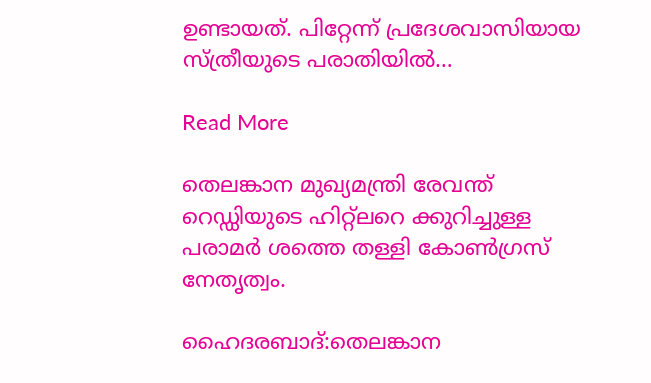ഉണ്ടായത്. പിറ്റേന്ന് പ്രദേശവാസിയായ സ്ത്രീയുടെ പരാതിയിൽ…

Read More

തെലങ്കാന മുഖ്യമന്ത്രി രേവന്ത് റെഡ്ഡിയുടെ ഹിറ്റ്‌ലറെ ക്കുറിച്ചുള്ള പരാമർ ശത്തെ തള്ളി കോൺഗ്രസ് നേതൃത്വം.

ഹൈദരബാദ്:തെലങ്കാന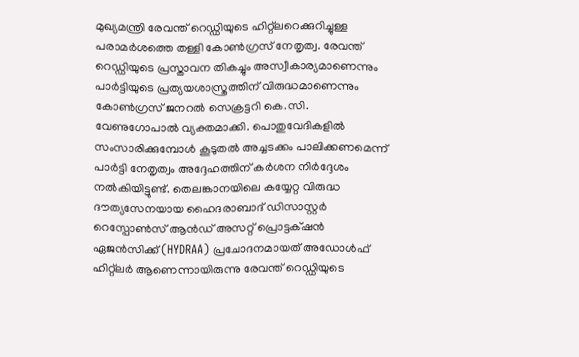മുഖ്യമന്ത്രി രേവന്ത് റെഡ്ഡിയുടെ ഹിറ്റ്‌ലറെക്കുറിച്ചുള്ള പരാമർശത്തെ തള്ളി കോൺഗ്രസ് നേതൃത്വ. രേവന്ത് റെഡ്ഡിയുടെ പ്രസ്താവന തികച്ചും അസ്വീകാര്യമാണെന്നും പാർട്ടിയുടെ പ്രത്യയശാസ്ത്രത്തിന് വിരുദ്ധമാണെന്നും കോൺഗ്രസ് ജനറൽ സെക്രട്ടറി കെ.സി. വേണുഗോപാൽ വ്യക്തമാക്കി. പൊതുവേദികളിൽ സംസാരിക്കുമ്പോൾ കൂടുതൽ അച്ചടക്കം പാലിക്കണമെന്ന് പാർട്ടി നേതൃത്വം അദ്ദേഹത്തിന് കർശന നിർദ്ദേശം നൽകിയിട്ടുണ്ട്. തെലങ്കാനയിലെ കയ്യേറ്റ വിരുദ്ധ ദൗത്യസേനയായ ഹൈദരാബാദ് ഡിസാസ്റ്റർ റെസ്പോൺസ് ആൻഡ് അസറ്റ് പ്രൊട്ടക്‌ഷൻ ഏജൻസിക്ക് (HYDRAA) പ്രചോദനമായത് അഡോൾഫ് ഹിറ്റ്ലർ ആണെന്നായിരുന്നു രേവന്ത് റെഡ്ഡിയുടെ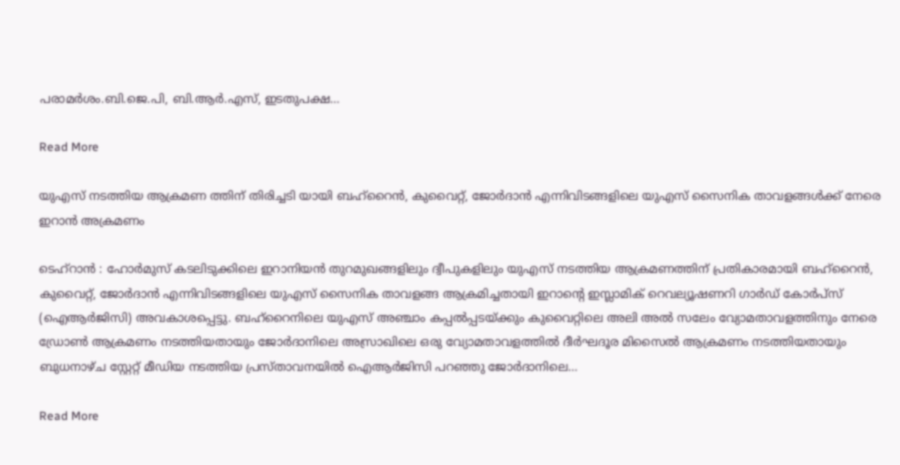പരാമർശം.ബി.ജെ.പി, ബി.ആർ.എസ്, ഇടതുപക്ഷ…

Read More

യുഎസ് നടത്തിയ ആക്രമണ ത്തിന് തിരിച്ചടി യായി ബഹ്‌റൈൻ, കുവൈറ്റ്, ജോർദാൻ എന്നിവിടങ്ങളിലെ യുഎസ് സൈനിക താവളങ്ങൾക്ക് നേരെ ഇറാൻ അക്രമണം

ടെഹ്റാൻ : ഹോർമുസ് കടലിടുക്കിലെ ഇറാനിയൻ തുറമുഖങ്ങളിലും ദ്വീപുകളിലും യുഎസ് നടത്തിയ ആക്രമണത്തിന് പ്രതികാരമായി ബഹ്‌റൈൻ, കുവൈറ്റ്, ജോർദാൻ എന്നിവിടങ്ങളിലെ യുഎസ് സൈനിക താവളങ്ങ ആക്രമിച്ചതായി ഇറാന്റെ ഇസ്ലാമിക് റെവല്യൂഷണറി ഗാർഡ് കോർപ്സ് (ഐആർജിസി) അവകാശപ്പെട്ടു. ബഹ്‌റൈനിലെ യുഎസ് അഞ്ചാം കപ്പൽപ്പടയ്ക്കും കുവൈറ്റിലെ അലി അൽ സലേം വ്യോമതാവളത്തിനും നേരെ ഡ്രോൺ ആക്രമണം നടത്തിയതായും ജോർദാനിലെ അസ്രാഖിലെ ഒരു വ്യോമതാവളത്തിൽ ദീർഘദൂര മിസൈൽ ആക്രമണം നടത്തിയതായും ബുധനാഴ്ച സ്റ്റേറ്റ് മീഡിയ നടത്തിയ പ്രസ്താവനയിൽ ഐആർജിസി പറഞ്ഞു ജോർദാനിലെ…

Read More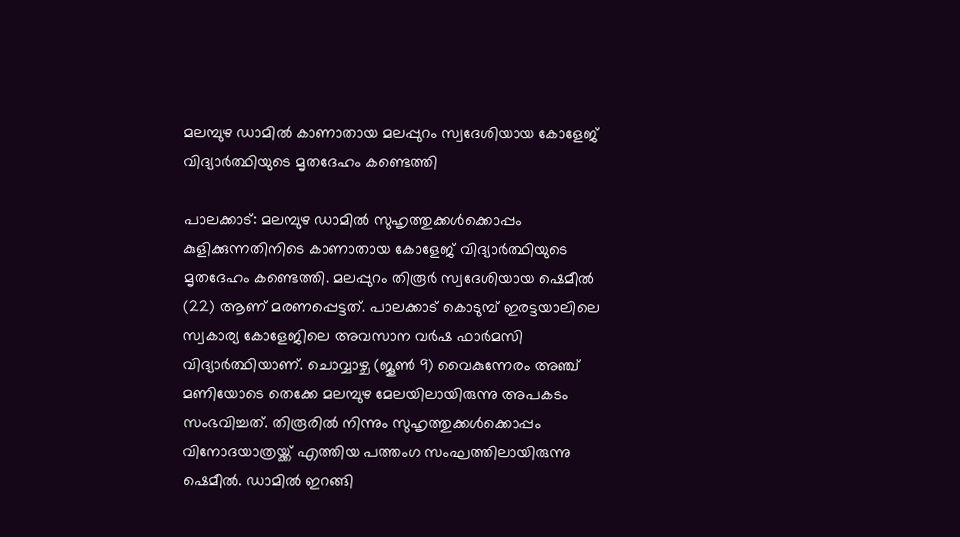മലമ്പുഴ ഡാമിൽ കാണാതായ മലപ്പുറം സ്വദേശിയായ കോളേജ് വിദ്യാർത്ഥിയുടെ മൃതദേഹം കണ്ടെത്തി

പാലക്കാട്: മലമ്പുഴ ഡാമിൽ സുഹൃത്തുക്കൾക്കൊപ്പം കുളിക്കുന്നതിനിടെ കാണാതായ കോളേജ് വിദ്യാർത്ഥിയുടെ മൃതദേഹം കണ്ടെത്തി. മലപ്പുറം തിരൂർ സ്വദേശിയായ ഷെമീൽ (22) ആണ് മരണപ്പെട്ടത്. പാലക്കാട് കൊടുമ്പ് ഇരട്ടയാലിലെ സ്വകാര്യ കോളേജിലെ അവസാന വർഷ ഫാർമസി വിദ്യാർത്ഥിയാണ്. ചൊവ്വാഴ്ച (ജൂൺ 9) വൈകുന്നേരം അഞ്ച് മണിയോടെ തെക്കേ മലമ്പുഴ മേലയിലായിരുന്നു അപകടം സംഭവിച്ചത്. തിരൂരിൽ നിന്നും സുഹൃത്തുക്കൾക്കൊപ്പം വിനോദയാത്രയ്ക്ക് എത്തിയ പത്തംഗ സംഘത്തിലായിരുന്നു ഷെമീൽ. ഡാമിൽ ഇറങ്ങി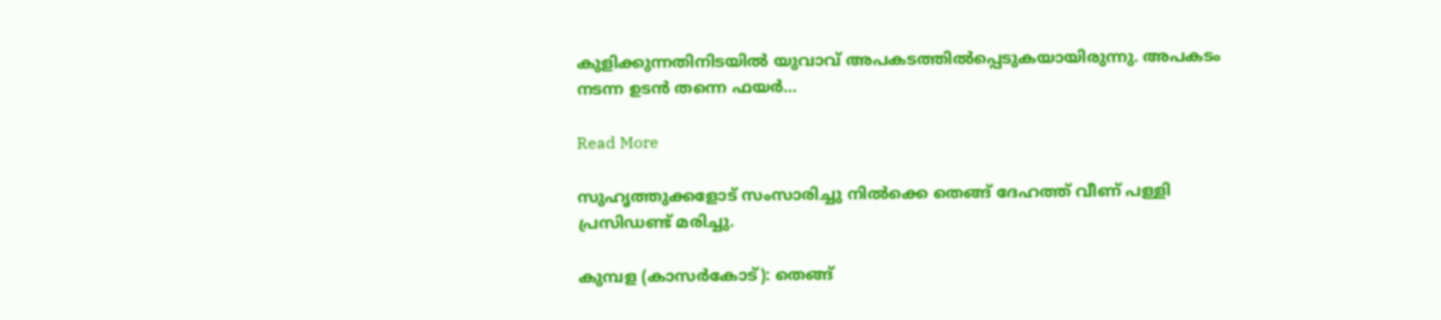കുളിക്കുന്നതിനിടയിൽ യുവാവ് അപകടത്തിൽപ്പെടുകയായിരുന്നു. അപകടം നടന്ന ഉടൻ തന്നെ ഫയർ…

Read More

സുഹൃത്തുക്കളോട് സംസാരിച്ചു നിൽക്കെ തെങ്ങ് ദേഹത്ത് വീണ് പള്ളി പ്രസിഡണ്ട് മരിച്ചു.

കുമ്പള (കാസർകോട്): തെങ്ങ്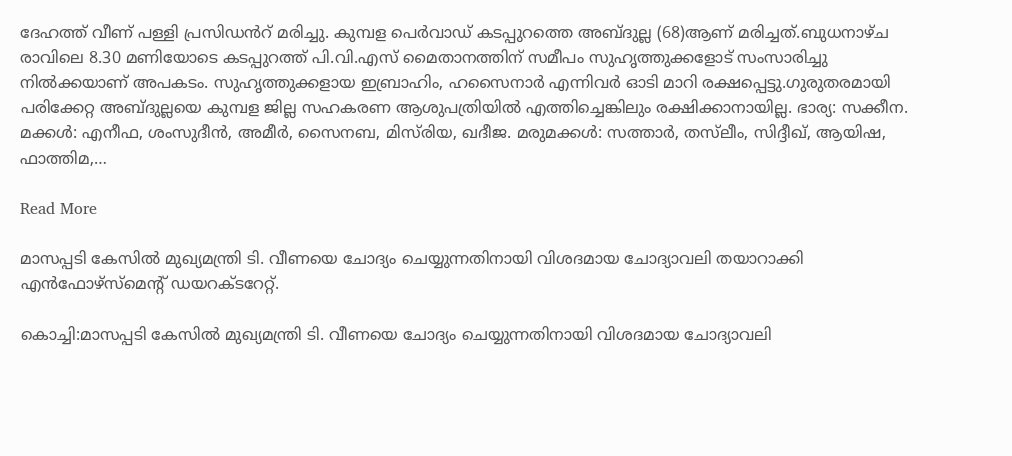ദേഹത്ത് വീണ് പള്ളി പ്രസിഡൻറ് മരിച്ചു. കുമ്പള പെർവാഡ് കടപ്പുറത്തെ അബ്‌ദുല്ല (68)ആണ് മരിച്ചത്.ബുധനാഴ്ച രാവിലെ 8.30 മണിയോടെ കടപ്പുറത്ത് പി.വി.എസ് മൈതാനത്തിന് സമീപം സുഹൃത്തുക്കളോട് സംസാരിച്ചു നിൽക്കയാണ് അപകടം. സുഹൃത്തുക്കളായ ഇബ്രാഹിം, ഹസൈനാർ എന്നിവർ ഓടി മാറി രക്ഷപ്പെട്ടു.ഗുരുതരമായി പരിക്കേറ്റ അബ്ദുല്ലയെ കുമ്പള ജില്ല സഹകരണ ആശുപത്രിയിൽ എത്തിച്ചെങ്കിലും രക്ഷിക്കാനായില്ല. ഭാര്യ: സക്കീന. മക്കൾ: എനീഫ, ശംസുദീൻ, അമീർ, സൈനബ, മിസ്‌രിയ, ഖദീജ. മരുമക്കൾ: സത്താർ, തസ്‍ലീം, സിദ്ദീഖ്, ആയിഷ, ഫാത്തിമ,…

Read More

മാസപ്പടി കേസിൽ മുഖ്യമന്ത്രി ടി. വീണയെ ചോദ്യം ചെയ്യുന്നതിനായി വിശദമായ ചോദ്യാവലി തയാറാക്കി എൻഫോഴ്സ്മെന്റ് ഡയറക്ടറേറ്റ്.

കൊച്ചി:മാസപ്പടി കേസിൽ മുഖ്യമന്ത്രി ടി. വീണയെ ചോദ്യം ചെയ്യുന്നതിനായി വിശദമായ ചോദ്യാവലി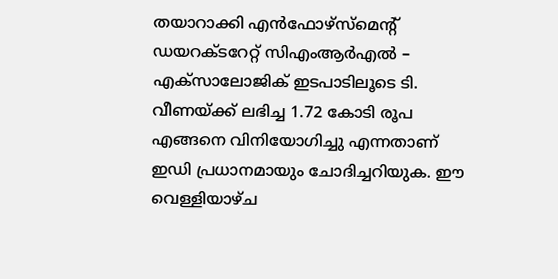തയാറാക്കി എൻഫോഴ്സ്മെന്റ് ഡയറക്ടറേറ്റ് സിഎംആർഎൽ – എക്സാലോജിക് ഇടപാടിലൂടെ ടി. വീണയ്ക്ക് ലഭിച്ച 1.72 കോടി രൂപ എങ്ങനെ വിനിയോഗിച്ചു എന്നതാണ് ഇഡി പ്രധാനമായും ചോദിച്ചറിയുക. ഈ വെള്ളിയാഴ്ച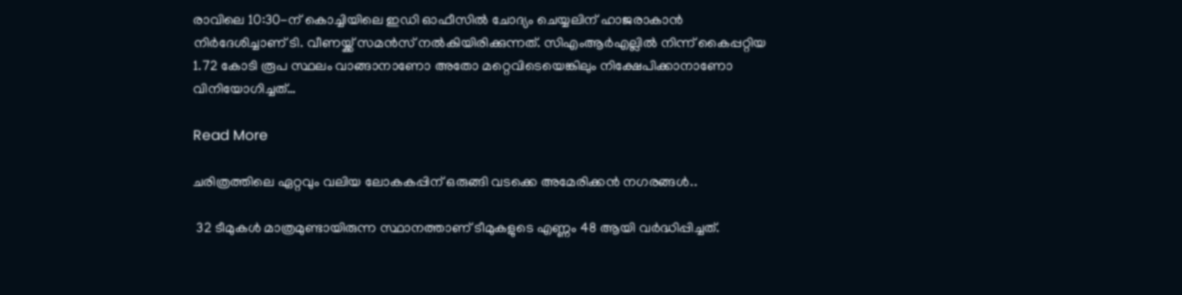രാവിലെ 10:30-ന് കൊച്ചിയിലെ ഇഡി ഓഫീസിൽ ചോദ്യം ചെയ്യലിന് ഹാജരാകാൻ നിർദേശിച്ചാണ് ടി. വീണയ്ക്ക് സമൻസ് നൽകിയിരിക്കുന്നത്. സിഎംആർഎല്ലിൽ നിന്ന് കൈപ്പറ്റിയ 1.72 കോടി രൂപ സ്ഥലം വാങ്ങാനാണോ അതോ മറ്റെവിടെയെങ്കിലും നിക്ഷേപിക്കാനാണോ വിനിയോഗിച്ചത്…

Read More

ചരിത്രത്തിലെ ഏറ്റവും വലിയ ലോകകപ്പിന് ഒരുങ്ങി വടക്കെ അമേരിക്കൻ നഗരങ്ങൾ..

 32 ടീമുകൾ മാത്രമുണ്ടായിരുന്ന സ്ഥാനത്താണ് ടീമുകളുടെ എണ്ണം 48 ആയി വർദ്ധിപ്പിച്ചത്.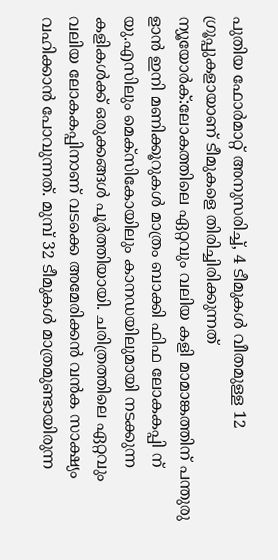പുതിയ ഫോർമാറ്റ് അനുസരിച്ച്, 4 ടീമുകൾ വീതമുള്ള 12 ഗ്രൂപ്പുകളായാണ് ടീമുകളെ തിരിച്ചിരിക്കുന്നത് ന്യൂയോർക്:ലോകത്തിലെ ഏറ്റവും വലിയ കളി മാമാങ്കത്തിന് പന്തുരു ളാൻ ഇനി മണിക്കൂറുകൾ മാത്രം ബാക്കി ഫിഫ ലോകകപ്പി ന് യു.എസിലും മെക്സികോയിലും കാനഡയിലുമായി നടക്കുന്ന കളികൾക്ക് ഒരുക്കങ്ങൾ പൂർത്തിയായി. ചരിത്രത്തിലെ ഏറ്റവും വലിയ ലോകകപ്പിനാണ് വടക്കെ അമേരിക്കൻ വൻക സാക്ഷ്യം വഹിക്കാൻ പോവുന്നത്. മുമ്പ് 32 ടീമുകൾ മാത്രമുണ്ടായിരുന്ന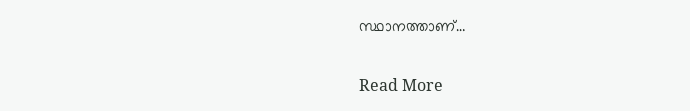സ്ഥാനത്താണ്…

Read More